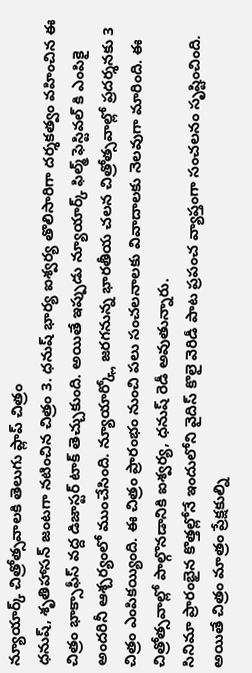న్యూయార్క్ చిత్రోత్సవాలకి తెలుగు ప్లాప్ చిత్రం
ధనుష్, శృతిహాసన్ జంటగా నటించిన చిత్రం 3. ధనుష్ భార్య ఐశ్వర్య తొలిసారిగా దర్శకత్వం వహించిన ఈ చిత్రం భాక్సాఫీస్ వద్ద డిజాస్టర్ టాక్ తెచ్చుకుంది. అయితే ఇప్పుడు న్యూయార్క్ ఫిల్మ్ ఫెస్టివల్ కి ఎంపికై అందరినీ ఆశ్చర్యంలో ముంచేసింది. న్యూయార్క్లో జరగనున్న భారతీయ చలన చిత్రోత్సవాల్లో ప్రదర్శనకు 3 చిత్రం ఎంపికయ్యింది. ఈ చిత్రం ప్రారంభం నుంచి పలు సంచలనాలకు వివాదాలకు నెలవుగా మారింది. ఈ చిత్రోత్సవాల్లో పాల్గొనడానికి ఐశ్వర్య, ధనుష్ రెడీ అవుతున్నారు.
సినిమా ప్రారంభైన కొత్తల్లోనే ఇందులోని వైదిస్ కొలై వెరిడీ పాట ప్రపంచ వ్యాప్తంగా సంచలనం సృష్టించింది. అయితే చిత్రం మాత్రం ప్రేక్షకుల్ని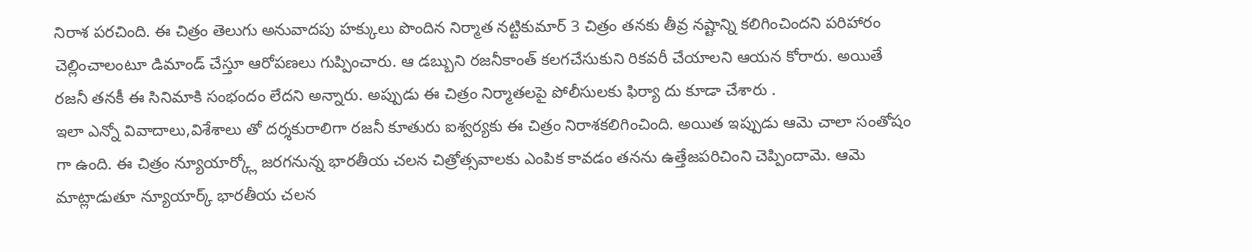నిరాశ పరచింది. ఈ చిత్రం తెలుగు అనువాదపు హక్కులు పొందిన నిర్మాత నట్టికుమార్ 3 చిత్రం తనకు తీవ్ర నష్టాన్ని కలిగించిందని పరిహారం చెల్లించాలంటూ డిమాండ్ చేస్తూ ఆరోపణలు గుప్పించారు. ఆ డబ్బుని రజనీకాంత్ కలగచేసుకుని రికవరీ చేయాలని ఆయన కోరారు. అయితే రజనీ తనకీ ఈ సినిమాకి సంభందం లేదని అన్నారు. అప్పుడు ఈ చిత్రం నిర్మాతలపై పోలీసులకు ఫిర్యా దు కూడా చేశారు .
ఇలా ఎన్నో వివాదాలు,విశేశాలు తో దర్శకురాలిగా రజనీ కూతురు ఐశ్వర్యకు ఈ చిత్రం నిరాశకలిగించింది. అయిత ఇప్పుడు ఆమె చాలా సంతోషం గా ఉంది. ఈ చిత్రం న్యూయార్క్లో జరగనున్న భారతీయ చలన చిత్రోత్సవాలకు ఎంపిక కావడం తనను ఉత్తేజపరిచింని చెప్పిందామె. ఆమె మాట్లాడుతూ న్యూయార్క్ భారతీయ చలన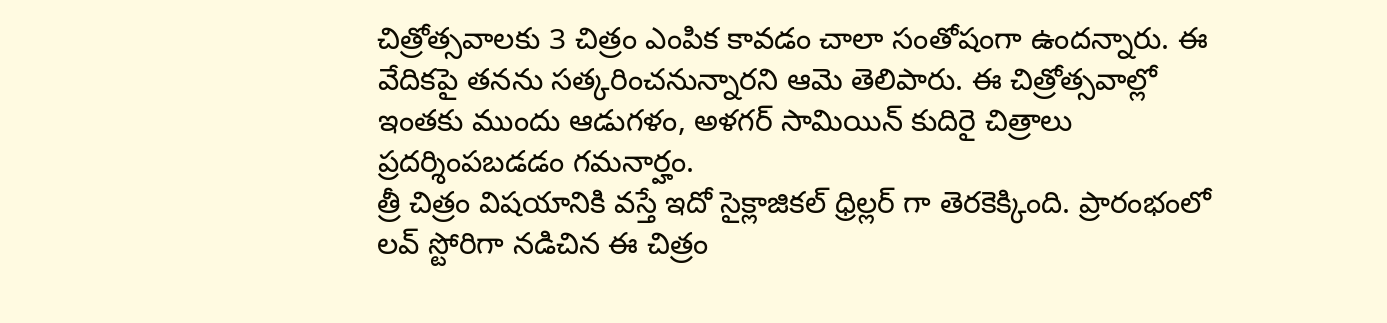చిత్రోత్సవాలకు 3 చిత్రం ఎంపిక కావడం చాలా సంతోషంగా ఉందన్నారు. ఈ వేదికపై తనను సత్కరించనున్నారని ఆమె తెలిపారు. ఈ చిత్రోత్సవాల్లో ఇంతకు ముందు ఆడుగళం, అళగర్ సామియిన్ కుదిరై చిత్రాలు ప్రదర్శింపబడడం గమనార్హం.
త్రీ చిత్రం విషయానికి వస్తే ఇదో సైక్లాజికల్ ధ్రిల్లర్ గా తెరకెక్కింది. ప్రారంభంలో లవ్ స్టోరిగా నడిచిన ఈ చిత్రం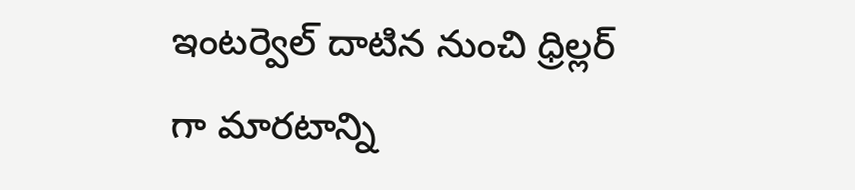ఇంటర్వెల్ దాటిన నుంచి ధ్రిల్లర్ గా మారటాన్ని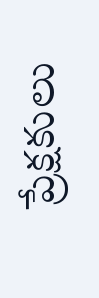ప్రేక్షకులు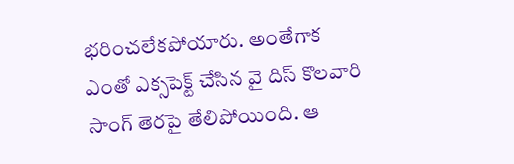భరించలేకపోయారు. అంతేగాక ఎంతో ఎక్సపెక్ట్ చేసిన వై దిస్ కొలవారి సాంగ్ తెరపై తేలిపోయింది. ఆ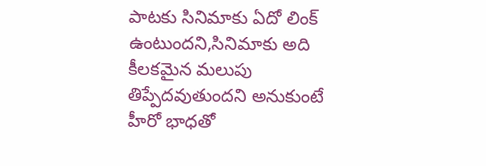పాటకు సినిమాకు ఏదో లింక్ ఉంటుందని,సినిమాకు అది కీలకమైన మలుపు తిప్పేదవుతుందని అనుకుంటే హీరో భాధతో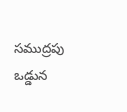సముద్రపు ఒడ్డున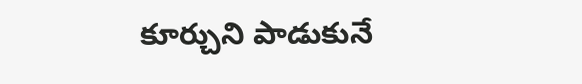కూర్చుని పాడుకునే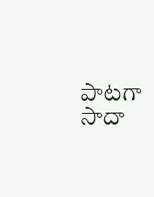పాటగా సాదా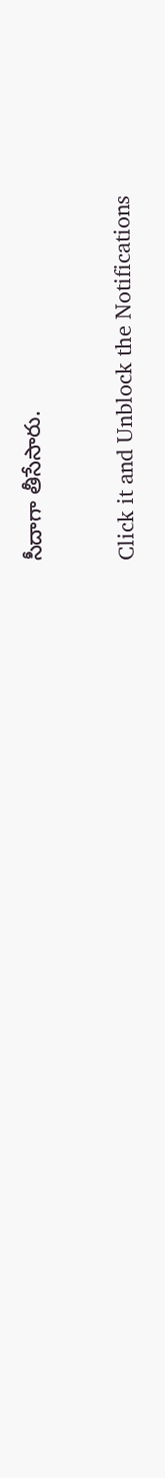సీదాగా తీసేసారు.


Click it and Unblock the Notifications